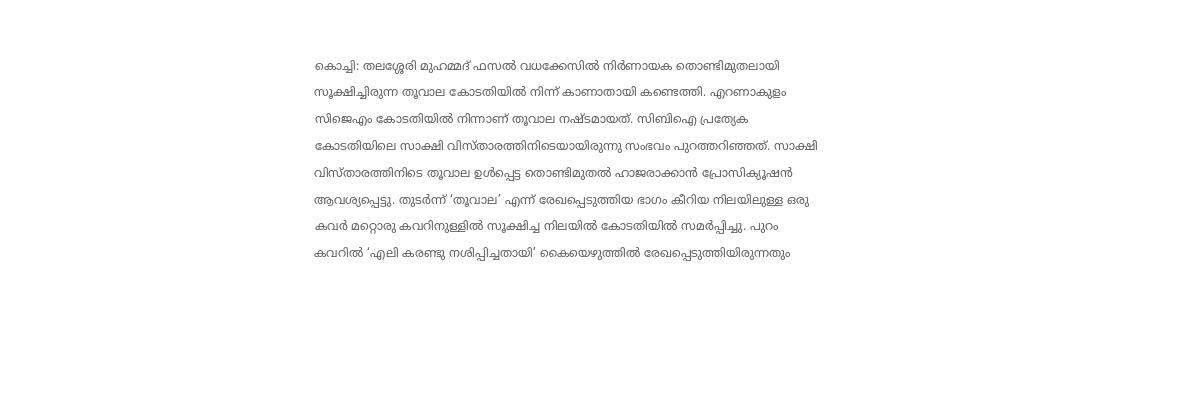കൊച്ചി: തലശ്ശേരി മുഹമ്മദ് ഫസൽ വധക്കേസിൽ നിർണായക തൊണ്ടിമുതലായി സൂക്ഷിച്ചിരുന്ന തൂവാല കോടതിയിൽ നിന്ന് കാണാതായി കണ്ടെത്തി. എറണാകുളം സിജെഎം കോടതിയിൽ നിന്നാണ് തൂവാല നഷ്ടമായത്. സിബിഐ പ്രത്യേക കോടതിയിലെ സാക്ഷി വിസ്താരത്തിനിടെയായിരുന്നു സംഭവം പുറത്തറിഞ്ഞത്. സാക്ഷി വിസ്താരത്തിനിടെ തൂവാല ഉൾപ്പെട്ട തൊണ്ടിമുതൽ ഹാജരാക്കാൻ പ്രോസിക്യൂഷൻ ആവശ്യപ്പെട്ടു. തുടർന്ന് ‘തൂവാല’ എന്ന് രേഖപ്പെടുത്തിയ ഭാഗം കീറിയ നിലയിലുള്ള ഒരു കവർ മറ്റൊരു കവറിനുള്ളിൽ സൂക്ഷിച്ച നിലയിൽ കോടതിയിൽ സമർപ്പിച്ചു. പുറം കവറിൽ ‘എലി കരണ്ടു നശിപ്പിച്ചതായി’ കൈയെഴുത്തിൽ രേഖപ്പെടുത്തിയിരുന്നതും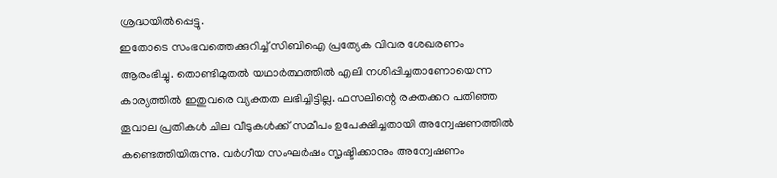ശ്രദ്ധയിൽപ്പെട്ടു.
ഇതോടെ സംഭവത്തെക്കുറിച്ച് സിബിഐ പ്രത്യേക വിവര ശേഖരണം ആരംഭിച്ചു. തൊണ്ടിമുതൽ യഥാർത്ഥത്തിൽ എലി നശിപ്പിച്ചതാണോയെന്ന കാര്യത്തിൽ ഇതുവരെ വ്യക്തത ലഭിച്ചിട്ടില്ല. ഫസലിന്റെ രക്തക്കറ പതിഞ്ഞ തൂവാല പ്രതികൾ ചില വീടുകൾക്ക് സമീപം ഉപേക്ഷിച്ചതായി അന്വേഷണത്തിൽ കണ്ടെത്തിയിരുന്നു. വർഗീയ സംഘർഷം സൃഷ്ടിക്കാനും അന്വേഷണം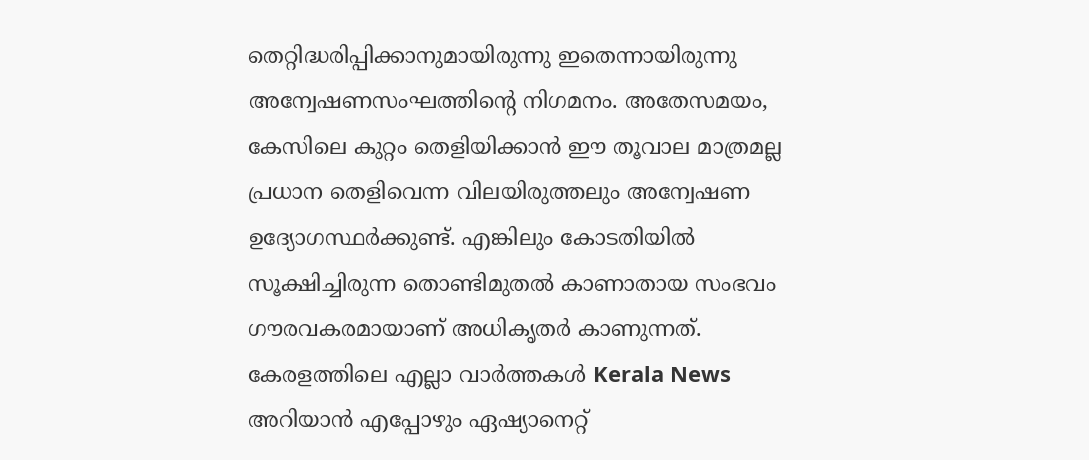തെറ്റിദ്ധരിപ്പിക്കാനുമായിരുന്നു ഇതെന്നായിരുന്നു അന്വേഷണസംഘത്തിന്റെ നിഗമനം. അതേസമയം, കേസിലെ കുറ്റം തെളിയിക്കാൻ ഈ തൂവാല മാത്രമല്ല പ്രധാന തെളിവെന്ന വിലയിരുത്തലും അന്വേഷണ ഉദ്യോഗസ്ഥർക്കുണ്ട്. എങ്കിലും കോടതിയിൽ സൂക്ഷിച്ചിരുന്ന തൊണ്ടിമുതൽ കാണാതായ സംഭവം ഗൗരവകരമായാണ് അധികൃതർ കാണുന്നത്.
കേരളത്തിലെ എല്ലാ വാർത്തകൾ Kerala News അറിയാൻ എപ്പോഴും ഏഷ്യാനെറ്റ്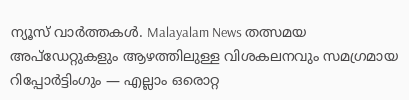ന്യൂസ് വാർത്തകൾ. Malayalam News തത്സമയ അപ്ഡേറ്റുകളും ആഴത്തിലുള്ള വിശകലനവും സമഗ്രമായ റിപ്പോർട്ടിംഗും — എല്ലാം ഒരൊറ്റ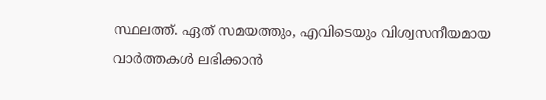സ്ഥലത്ത്. ഏത് സമയത്തും, എവിടെയും വിശ്വസനീയമായ വാർത്തകൾ ലഭിക്കാൻ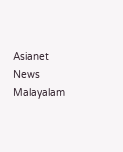Asianet News Malayalam